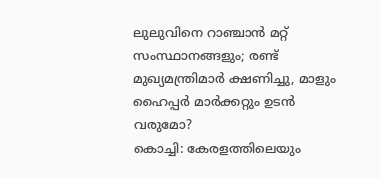ലുലുവിനെ റാഞ്ചാൻ മറ്റ് സംസ്ഥാനങ്ങളും; രണ്ട് മുഖ്യമന്ത്രിമാർ ക്ഷണിച്ചു, മാളും ഹൈപ്പർ മാർക്കറ്റും ഉടൻ വരുമോ?
കൊച്ചി: കേരളത്തിലെയും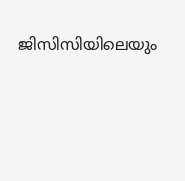ജിസിസിയിലെയും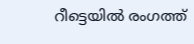റീട്ടെയിൽ രംഗത്ത്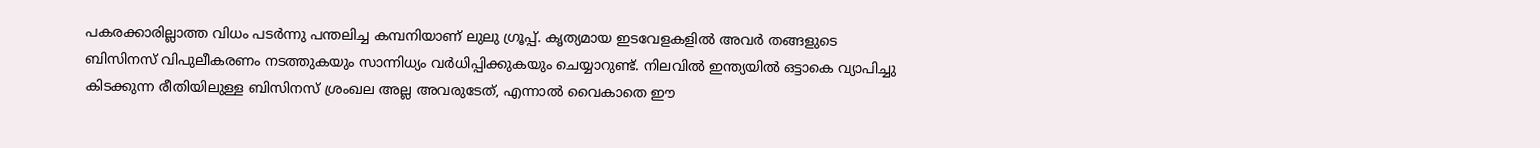പകരക്കാരില്ലാത്ത വിധം പടർന്നു പന്തലിച്ച കമ്പനിയാണ് ലുലു ഗ്രൂപ്പ്. കൃത്യമായ ഇടവേളകളിൽ അവർ തങ്ങളുടെ ബിസിനസ് വിപുലീകരണം നടത്തുകയും സാന്നിധ്യം വർധിപ്പിക്കുകയും ചെയ്യാറുണ്ട്. നിലവിൽ ഇന്ത്യയിൽ ഒട്ടാകെ വ്യാപിച്ചു കിടക്കുന്ന രീതിയിലുള്ള ബിസിനസ് ശ്രംഖല അല്ല അവരുടേത്, എന്നാൽ വൈകാതെ ഈ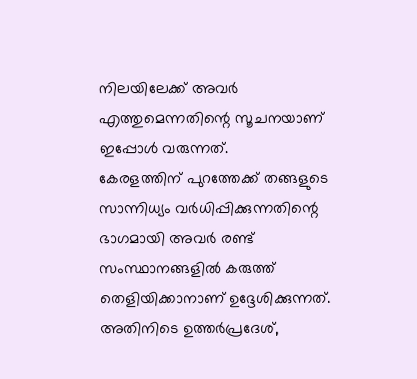നിലയിലേക്ക് അവർ എത്തുമെന്നതിന്റെ സൂചനയാണ് ഇപ്പോൾ വരുന്നത്.
കേരളത്തിന് പുറത്തേക്ക് തങ്ങളുടെ സാന്നിധ്യം വർധിപ്പിക്കുന്നതിന്റെ ഭാഗമായി അവർ രണ്ട് സംസ്ഥാനങ്ങളിൽ കരുത്ത് തെളിയിക്കാനാണ് ഉദ്ദേശിക്കുന്നത്. അതിനിടെ ഉത്തർപ്രദേശ്,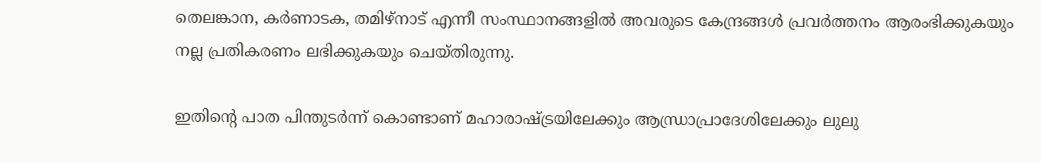തെലങ്കാന, കർണാടക, തമിഴ്നാട് എന്നീ സംസ്ഥാനങ്ങളിൽ അവരുടെ കേന്ദ്രങ്ങൾ പ്രവർത്തനം ആരംഭിക്കുകയും നല്ല പ്രതികരണം ലഭിക്കുകയും ചെയ്തിരുന്നു.

ഇതിന്റെ പാത പിന്തുടർന്ന് കൊണ്ടാണ് മഹാരാഷ്ട്രയിലേക്കും ആന്ധ്രാപ്രാദേശിലേക്കും ലുലു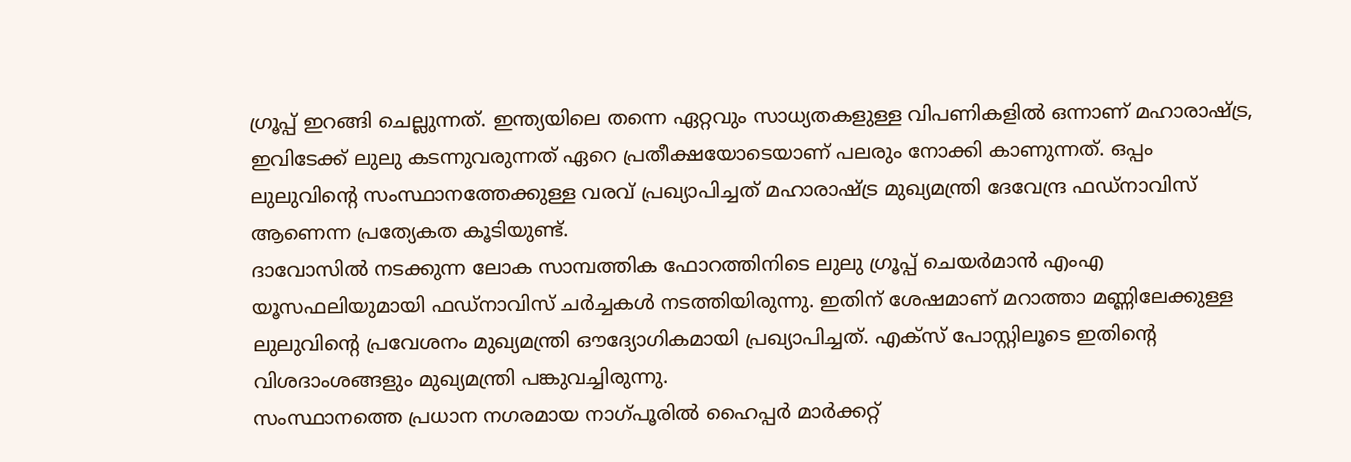ഗ്രൂപ്പ് ഇറങ്ങി ചെല്ലുന്നത്. ഇന്ത്യയിലെ തന്നെ ഏറ്റവും സാധ്യതകളുള്ള വിപണികളിൽ ഒന്നാണ് മഹാരാഷ്ട്ര, ഇവിടേക്ക് ലുലു കടന്നുവരുന്നത് ഏറെ പ്രതീക്ഷയോടെയാണ് പലരും നോക്കി കാണുന്നത്. ഒപ്പം ലുലുവിന്റെ സംസ്ഥാനത്തേക്കുള്ള വരവ് പ്രഖ്യാപിച്ചത് മഹാരാഷ്ട്ര മുഖ്യമന്ത്രി ദേവേന്ദ്ര ഫഡ്നാവിസ് ആണെന്ന പ്രത്യേകത കൂടിയുണ്ട്.
ദാവോസിൽ നടക്കുന്ന ലോക സാമ്പത്തിക ഫോറത്തിനിടെ ലുലു ഗ്രൂപ്പ് ചെയർമാൻ എംഎ യൂസഫലിയുമായി ഫഡ്നാവിസ് ചർച്ചകൾ നടത്തിയിരുന്നു. ഇതിന് ശേഷമാണ് മറാത്താ മണ്ണിലേക്കുള്ള ലുലുവിന്റെ പ്രവേശനം മുഖ്യമന്ത്രി ഔദ്യോഗികമായി പ്രഖ്യാപിച്ചത്. എക്സ് പോസ്റ്റിലൂടെ ഇതിന്റെ വിശദാംശങ്ങളും മുഖ്യമന്ത്രി പങ്കുവച്ചിരുന്നു.
സംസ്ഥാനത്തെ പ്രധാന നഗരമായ നാഗ്പൂരിൽ ഹൈപ്പർ മാർക്കറ്റ്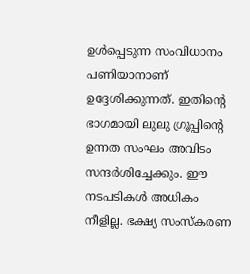ഉൾപ്പെടുന്ന സംവിധാനം പണിയാനാണ് ഉദ്ദേശിക്കുന്നത്. ഇതിന്റെ ഭാഗമായി ലുലു ഗ്രൂപ്പിന്റെ ഉന്നത സംഘം അവിടം സന്ദർശിച്ചേക്കും. ഈ നടപടികൾ അധികം നീളില്ല. ഭക്ഷ്യ സംസ്കരണ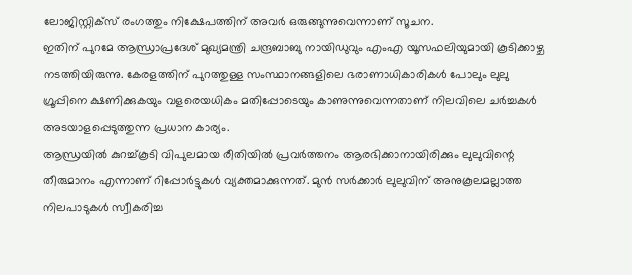ലോജിസ്റ്റിക്സ് രംഗത്തും നിക്ഷേപത്തിന് അവർ ഒരുങ്ങുന്നുവെന്നാണ് സൂചന.
ഇതിന് പുറമേ ആന്ധ്രാപ്രദേശ് മുഖ്യമന്ത്രി ചന്ദ്രബാബു നായിഡുവും എംഎ യൂസഫലിയുമായി കൂടിക്കാഴ്ച നടത്തിയിരുന്നു. കേരളത്തിന് പുറത്തുള്ള സംസ്ഥാനങ്ങളിലെ ഭരാണാധികാരികൾ പോലും ലുലു ഗ്രൂപ്പിനെ ക്ഷണിക്കുകയും വളരെയധികം മതിപ്പോടെയും കാണുന്നുവെന്നതാണ് നിലവിലെ ചർച്ചകൾ അടയാളപ്പെടുത്തുന്ന പ്രധാന കാര്യം.
ആന്ധ്രയിൽ കുറച്ച്കൂടി വിപുലമായ രീതിയിൽ പ്രവർത്തനം ആരഭിക്കാനായിരിക്കും ലുലുവിന്റെ തീരുമാനം എന്നാണ് റിപ്പോർട്ടുകൾ വ്യക്തമാക്കുന്നത്. മുൻ സർക്കാർ ലുലുവിന് അനുകൂലമല്ലാത്ത നിലപാടുകൾ സ്വീകരിച്ച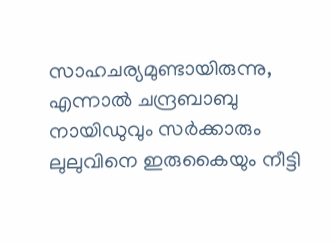സാഹചര്യമുണ്ടായിരുന്നു, എന്നാൽ ചന്ദ്രബാബു നായിഡുവും സർക്കാരും ലുലുവിനെ ഇരുകൈയും നീട്ടി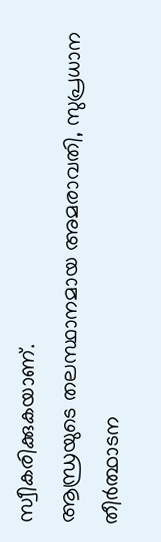സ്വീകരിക്കുകയാണ്.
ആന്ധ്രയുടെ തലസ്ഥാനമായ അമരാവതി, സുപ്രധാന തീർത്ഥാടന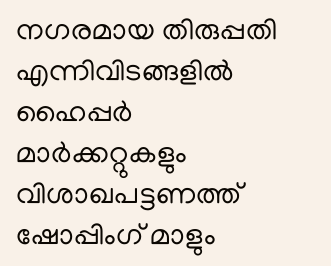നഗരമായ തിരുപ്പതി എന്നിവിടങ്ങളിൽ ഹൈപ്പർ മാർക്കറ്റുകളും വിശാഖപട്ടണത്ത് ഷോപ്പിംഗ് മാളും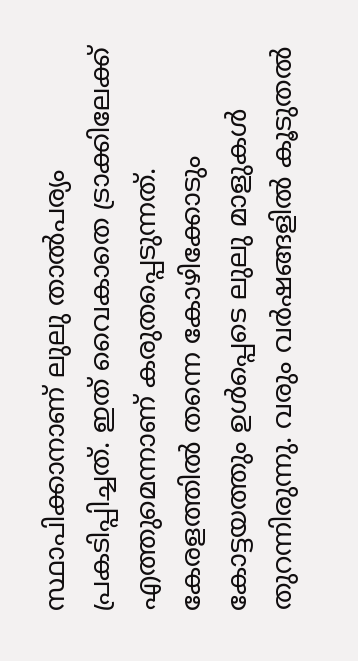സ്ഥാപിക്കാനാണ് ലുലു താൽപര്യം പ്രകടിപ്പിച്ചത്. ഇത് വൈകാതെ ട്രാക്കിലേക്ക് എത്തുമെന്നാണ് കരുതപ്പെടുന്നത്. കേരളത്തിൽ തന്നെ കോഴിക്കോടും കോട്ടയത്തും ഉൾപ്പെടെ ലുലു മാളുകൾ തുറന്നിരുന്നു. വരും വർഷങ്ങളിൽ കൂടുതൽ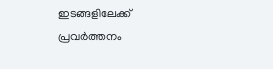ഇടങ്ങളിലേക്ക് പ്രവർത്തനം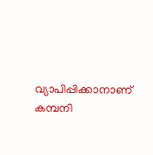വ്യാപിപ്പിക്കാനാണ് കമ്പനി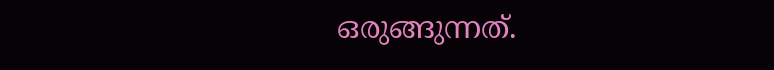ഒരുങ്ങുന്നത്.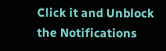Click it and Unblock the Notifications